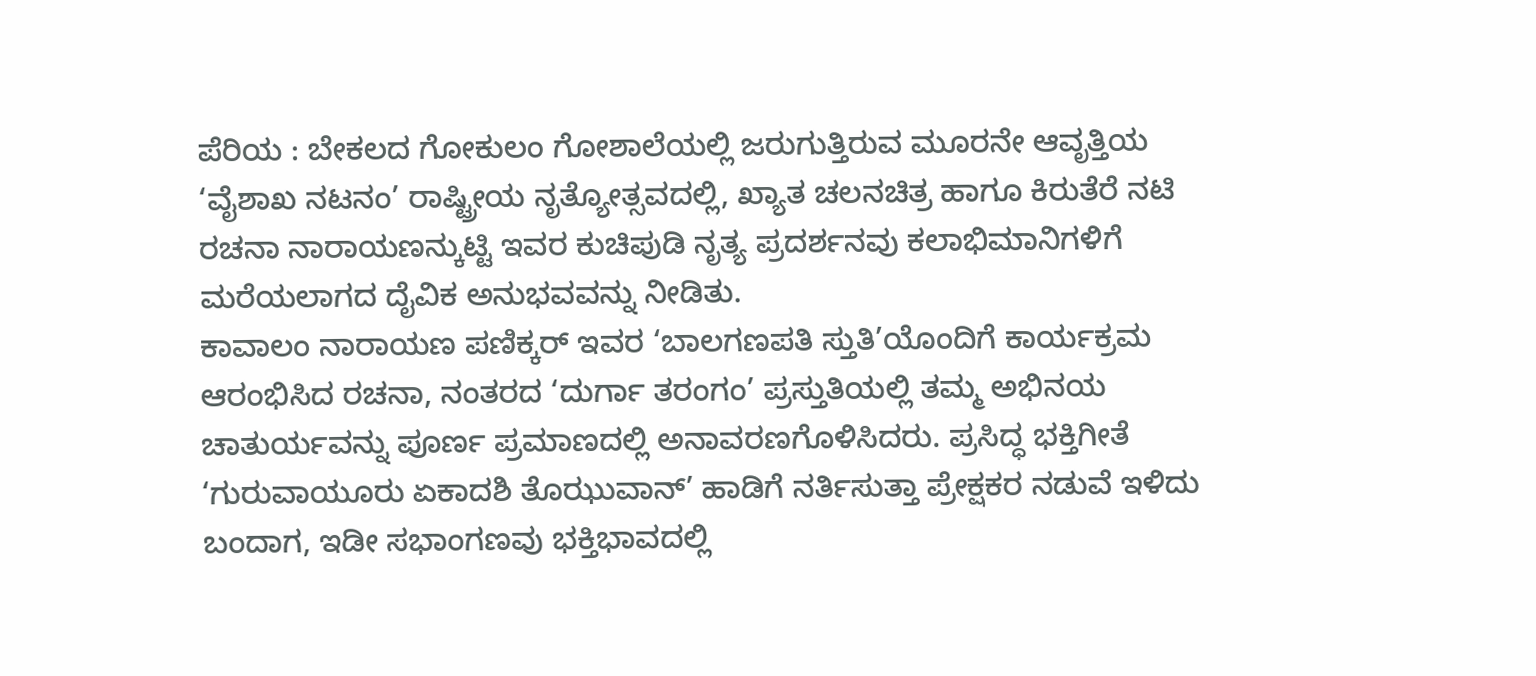ಪೆರಿಯ : ಬೇಕಲದ ಗೋಕುಲಂ ಗೋಶಾಲೆಯಲ್ಲಿ ಜರುಗುತ್ತಿರುವ ಮೂರನೇ ಆವೃತ್ತಿಯ ‘ವೈಶಾಖ ನಟನಂ’ ರಾಷ್ಟ್ರೀಯ ನೃತ್ಯೋತ್ಸವದಲ್ಲಿ, ಖ್ಯಾತ ಚಲನಚಿತ್ರ ಹಾಗೂ ಕಿರುತೆರೆ ನಟಿ ರಚನಾ ನಾರಾಯಣನ್ಕುಟ್ಟಿ ಇವರ ಕುಚಿಪುಡಿ ನೃತ್ಯ ಪ್ರದರ್ಶನವು ಕಲಾಭಿಮಾನಿಗಳಿಗೆ ಮರೆಯಲಾಗದ ದೈವಿಕ ಅನುಭವವನ್ನು ನೀಡಿತು.
ಕಾವಾಲಂ ನಾರಾಯಣ ಪಣಿಕ್ಕರ್ ಇವರ ‘ಬಾಲಗಣಪತಿ ಸ್ತುತಿ’ಯೊಂದಿಗೆ ಕಾರ್ಯಕ್ರಮ ಆರಂಭಿಸಿದ ರಚನಾ, ನಂತರದ ‘ದುರ್ಗಾ ತರಂಗಂ’ ಪ್ರಸ್ತುತಿಯಲ್ಲಿ ತಮ್ಮ ಅಭಿನಯ ಚಾತುರ್ಯವನ್ನು ಪೂರ್ಣ ಪ್ರಮಾಣದಲ್ಲಿ ಅನಾವರಣಗೊಳಿಸಿದರು. ಪ್ರಸಿದ್ಧ ಭಕ್ತಿಗೀತೆ ‘ಗುರುವಾಯೂರು ಏಕಾದಶಿ ತೊಝುವಾನ್’ ಹಾಡಿಗೆ ನರ್ತಿಸುತ್ತಾ ಪ್ರೇಕ್ಷಕರ ನಡುವೆ ಇಳಿದು ಬಂದಾಗ, ಇಡೀ ಸಭಾಂಗಣವು ಭಕ್ತಿಭಾವದಲ್ಲಿ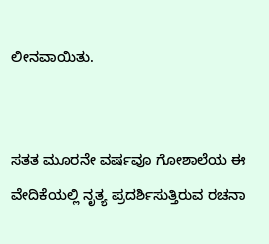ಲೀನವಾಯಿತು.


ಸತತ ಮೂರನೇ ವರ್ಷವೂ ಗೋಶಾಲೆಯ ಈ ವೇದಿಕೆಯಲ್ಲಿ ನೃತ್ಯ ಪ್ರದರ್ಶಿಸುತ್ತಿರುವ ರಚನಾ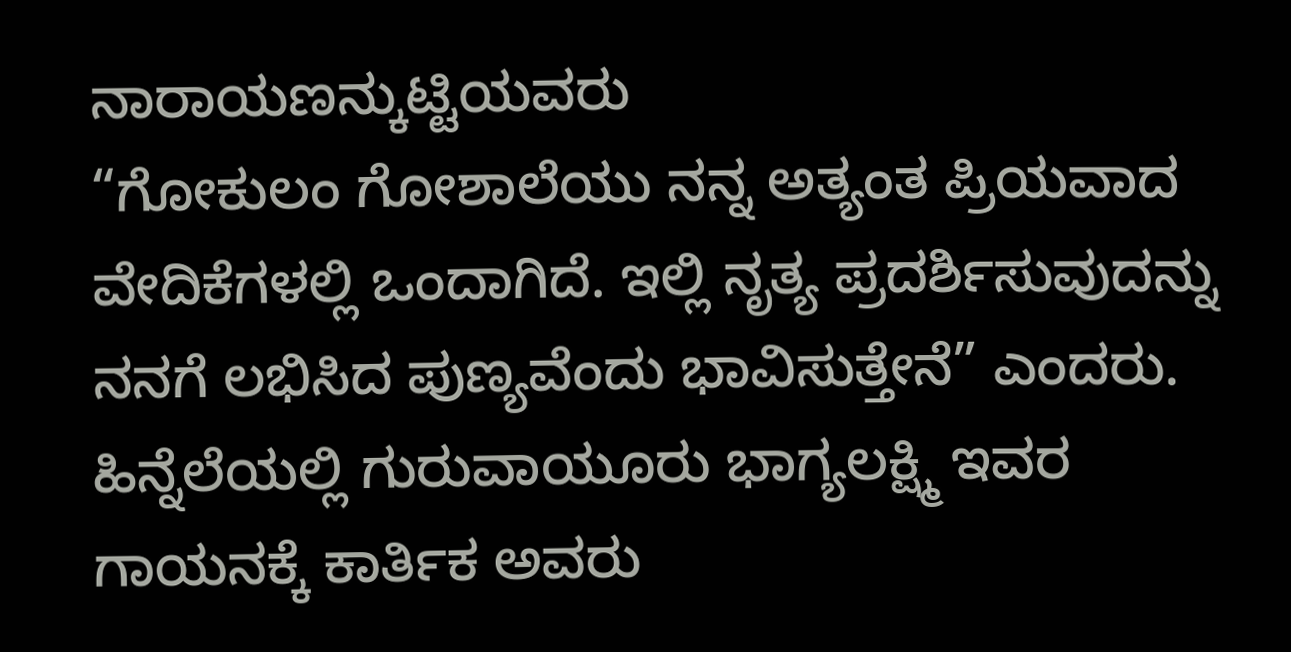ನಾರಾಯಣನ್ಕುಟ್ಟಿಯವರು
“ಗೋಕುಲಂ ಗೋಶಾಲೆಯು ನನ್ನ ಅತ್ಯಂತ ಪ್ರಿಯವಾದ ವೇದಿಕೆಗಳಲ್ಲಿ ಒಂದಾಗಿದೆ. ಇಲ್ಲಿ ನೃತ್ಯ ಪ್ರದರ್ಶಿಸುವುದನ್ನು ನನಗೆ ಲಭಿಸಿದ ಪುಣ್ಯವೆಂದು ಭಾವಿಸುತ್ತೇನೆ” ಎಂದರು. ಹಿನ್ನೆಲೆಯಲ್ಲಿ ಗುರುವಾಯೂರು ಭಾಗ್ಯಲಕ್ಷ್ಮಿ ಇವರ ಗಾಯನಕ್ಕೆ ಕಾರ್ತಿಕ ಅವರು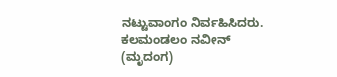ನಟ್ಟುವಾಂಗಂ ನಿರ್ವಹಿಸಿದರು. ಕಲಮಂಡಲಂ ನವೀನ್ (ಮೃದಂಗ)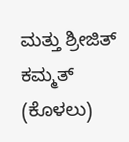ಮತ್ತು ಶ್ರೀಜಿತ್ ಕಮ್ಮತ್ (ಕೊಳಲು)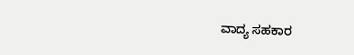ವಾದ್ಯ ಸಹಕಾರ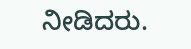ನೀಡಿದರು.